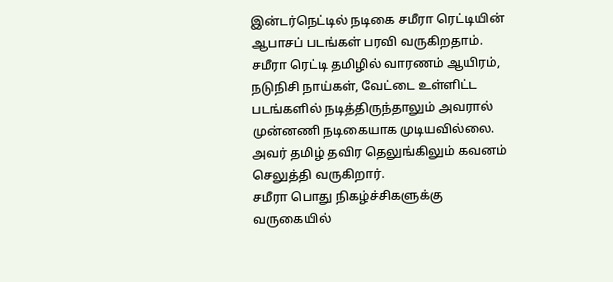இன்டர்நெட்டில் நடிகை சமீரா ரெட்டியின் ஆபாசப் படங்கள் பரவி வருகிறதாம்.
சமீரா ரெட்டி தமிழில் வாரணம் ஆயிரம், நடுநிசி நாய்கள், வேட்டை உள்ளிட்ட படங்களில் நடித்திருந்தாலும் அவரால் முன்னணி நடிகையாக முடியவில்லை. அவர் தமிழ் தவிர தெலுங்கிலும் கவனம் செலுத்தி வருகிறார்.
சமீரா பொது நிகழ்ச்சிகளுக்கு வருகையில்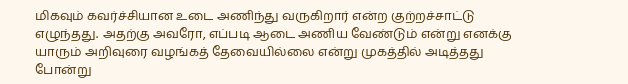மிகவும் கவர்ச்சியான உடை அணிந்து வருகிறார் என்ற குற்றச்சாட்டு எழுந்தது. அதற்கு அவரோ, எப்படி ஆடை அணிய வேண்டும் என்று எனக்கு யாரும் அறிவுரை வழங்கத் தேவையில்லை என்று முகத்தில் அடித்தது போன்று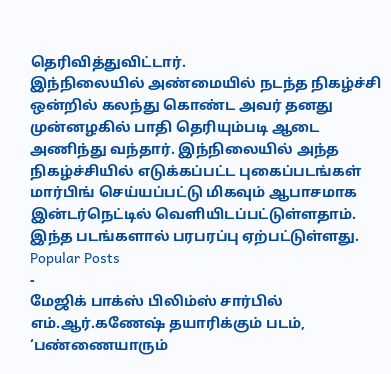தெரிவித்துவிட்டார்.
இந்நிலையில் அண்மையில் நடந்த நிகழ்ச்சி ஒன்றில் கலந்து கொண்ட அவர் தனது முன்னழகில் பாதி தெரியும்படி ஆடை அணிந்து வந்தார். இந்நிலையில் அந்த நிகழ்ச்சியில் எடுக்கப்பட்ட புகைப்படங்கள் மார்பிங் செய்யப்பட்டு மிகவும் ஆபாசமாக இன்டர்நெட்டில் வெளியிடப்பட்டுள்ளதாம்.
இந்த படங்களால் பரபரப்பு ஏற்பட்டுள்ளது.
Popular Posts
-
மேஜிக் பாக்ஸ் பிலிம்ஸ் சார்பில் எம்.ஆர்.கணேஷ் தயாரிக்கும் படம், ‘பண்ணையாரும்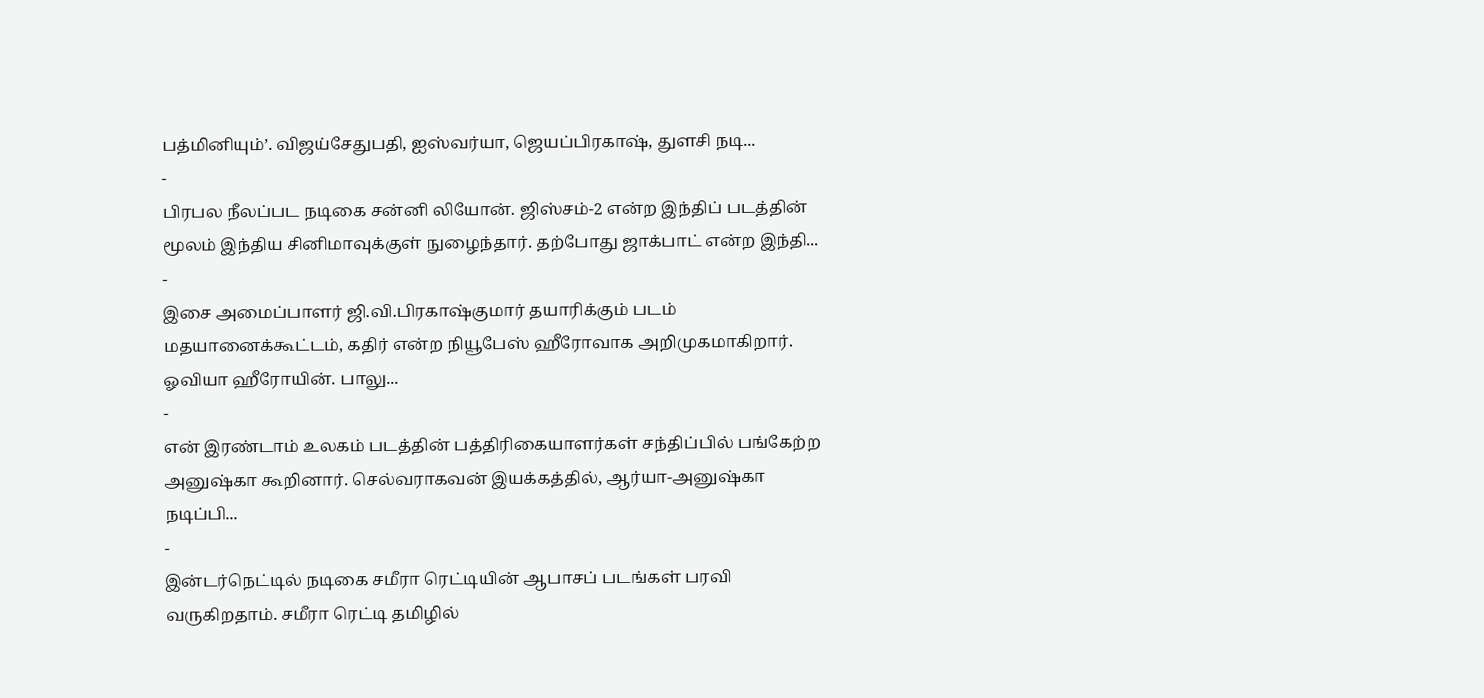பத்மினியும்’. விஜய்சேதுபதி, ஐஸ்வர்யா, ஜெயப்பிரகாஷ், துளசி நடி...
-
பிரபல நீலப்பட நடிகை சன்னி லியோன். ஜிஸ்சம்-2 என்ற இந்திப் படத்தின் மூலம் இந்திய சினிமாவுக்குள் நுழைந்தார். தற்போது ஜாக்பாட் என்ற இந்தி...
-
இசை அமைப்பாளர் ஜி.வி.பிரகாஷ்குமார் தயாரிக்கும் படம் மதயானைக்கூட்டம், கதிர் என்ற நியூபேஸ் ஹீரோவாக அறிமுகமாகிறார். ஓவியா ஹீரோயின். பாலு...
-
என் இரண்டாம் உலகம் படத்தின் பத்திரிகையாளர்கள் சந்திப்பில் பங்கேற்ற அனுஷ்கா கூறினார். செல்வராகவன் இயக்கத்தில், ஆர்யா-அனுஷ்கா நடிப்பி...
-
இன்டர்நெட்டில் நடிகை சமீரா ரெட்டியின் ஆபாசப் படங்கள் பரவி வருகிறதாம். சமீரா ரெட்டி தமிழில்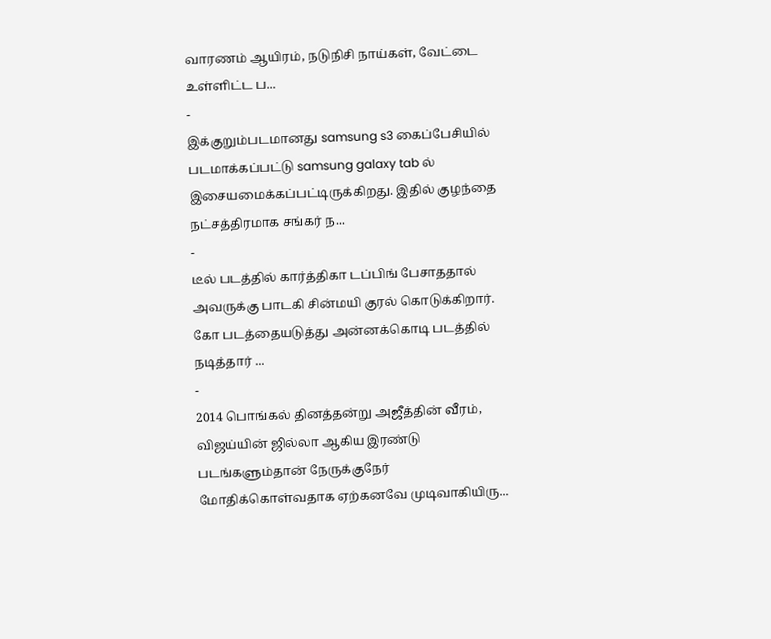வாரணம் ஆயிரம், நடுநிசி நாய்கள், வேட்டை உள்ளிட்ட ப...
-
இக்குறும்படமானது samsung s3 கைப்பேசியில் படமாக்கப்பட்டு samsung galaxy tab ல் இசையமைக்கப்பட்டிருக்கிறது. இதில் குழந்தை நட்சத்திரமாக சங்கர் ந...
-
டீல் படத்தில் கார்த்திகா டப்பிங் பேசாததால் அவருக்கு பாடகி சின்மயி குரல் கொடுக்கிறார். கோ படத்தையடுத்து அன்னக்கொடி படத்தில் நடித்தார் ...
-
2014 பொங்கல் தினத்தன்று அஜீத்தின் வீரம், விஜய்யின் ஜில்லா ஆகிய இரண்டு படங்களும்தான் நேருக்குநேர் மோதிக்கொள்வதாக ஏற்கனவே முடிவாகியிரு...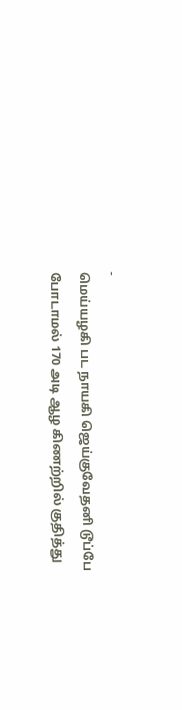-
மெய்யழகி பட நாயகி ஜெய்குவேதனி டூப்பே போடாமல் 170 அடி ஆழ கிணற்றில் குதித்து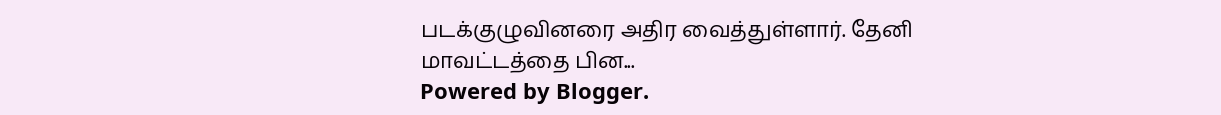படக்குழுவினரை அதிர வைத்துள்ளார். தேனி மாவட்டத்தை பின...
Powered by Blogger.